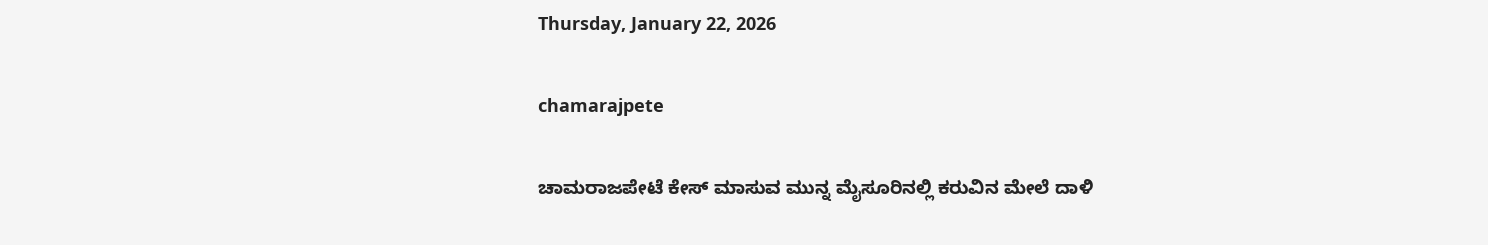Thursday, January 22, 2026

chamarajpete

ಚಾಮರಾಜಪೇಟೆ ಕೇಸ್ ಮಾಸುವ ಮುನ್ನ ಮೈಸೂರಿನಲ್ಲಿ ಕರುವಿನ ಮೇಲೆ ದಾಳಿ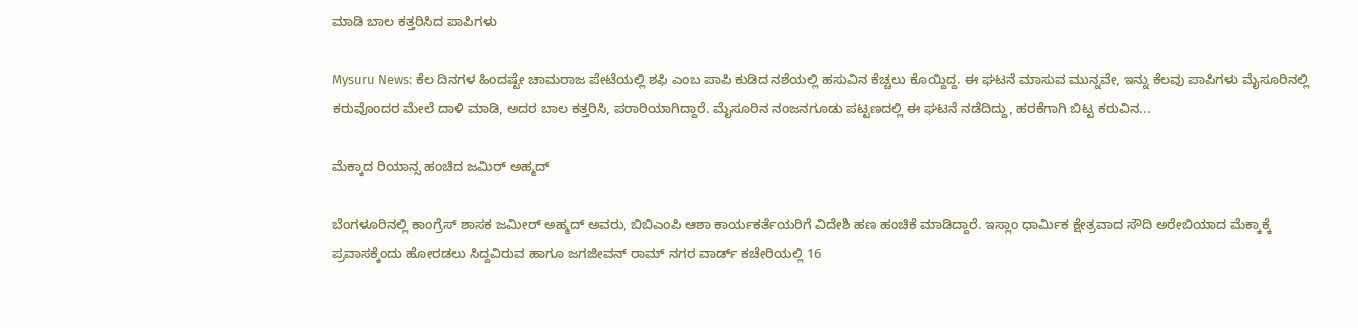ಮಾಡಿ ಬಾಲ ಕತ್ತರಿಸಿದ ಪಾಪಿಗಳು

Mysuru News: ಕೆಲ ದಿನಗಳ ಹಿಂದಷ್ಟೇ ಚಾಮರಾಜ ಪೇಟೆಯಲ್ಲಿ ಶಫಿ ಎಂಬ ಪಾಪಿ ಕುಡಿದ ನಶೆಯಲ್ಲಿ ಹಸುವಿನ ಕೆಚ್ಚಲು ಕೊಯ್ದಿದ್ದ. ಈ ಘಟನೆ ಮಾಸುವ ಮುನ್ನವೇ, ಇನ್ನು ಕೆಲವು ಪಾಪಿಗಳು ಮೈಸೂರಿನಲ್ಲಿ ಕರುವೊಂದರ ಮೇಲೆ ದಾಳಿ ಮಾಡಿ, ಅದರ ಬಾಲ ಕತ್ತರಿಸಿ, ಪರಾರಿಯಾಗಿದ್ದಾರೆ. ಮೈಸೂರಿನ ನಂಜನಗೂಡು ಪಟ್ಟಣದಲ್ಲಿ ಈ ಘಟನೆ ನಡೆದಿದ್ದು, ಹರಕೆಗಾಗಿ ಬಿಟ್ಟ ಕರುವಿನ...

ಮೆಕ್ಕಾದ ರಿಯಾನ್ಸ ಹಂಚಿದ ಜಮಿರ್ ಅಹ್ಮದ್

ಬೆಂಗಳೂರಿನಲ್ಲಿ ಕಾಂಗ್ರೆಸ್ ಶಾಸಕ ಜಮೀರ್ ಅಹ್ಮದ್ ಅವರು, ಬಿಬಿಎಂಪಿ ಆಶಾ ಕಾರ್ಯಕರ್ತೆಯರಿಗೆ ವಿದೇಶಿ ಹಣ ಹಂಚಿಕೆ ಮಾಡಿದ್ದಾರೆ. ಇಸ್ಲಾಂ ಧಾರ್ಮಿಕ ಕ್ಷೇತ್ರವಾದ ಸೌದಿ ಅರೇಬಿಯಾದ ಮೆಕ್ಕಾಕ್ಕೆ ಪ್ರವಾಸಕ್ಕೆಂದು ಹೋರಡಲು ಸಿದ್ದವಿರುವ ಹಾಗೂ ಜಗಜೀವನ್ ರಾಮ್ ನಗರ ವಾರ್ಡ್ ಕಚೇರಿಯಲ್ಲಿ 16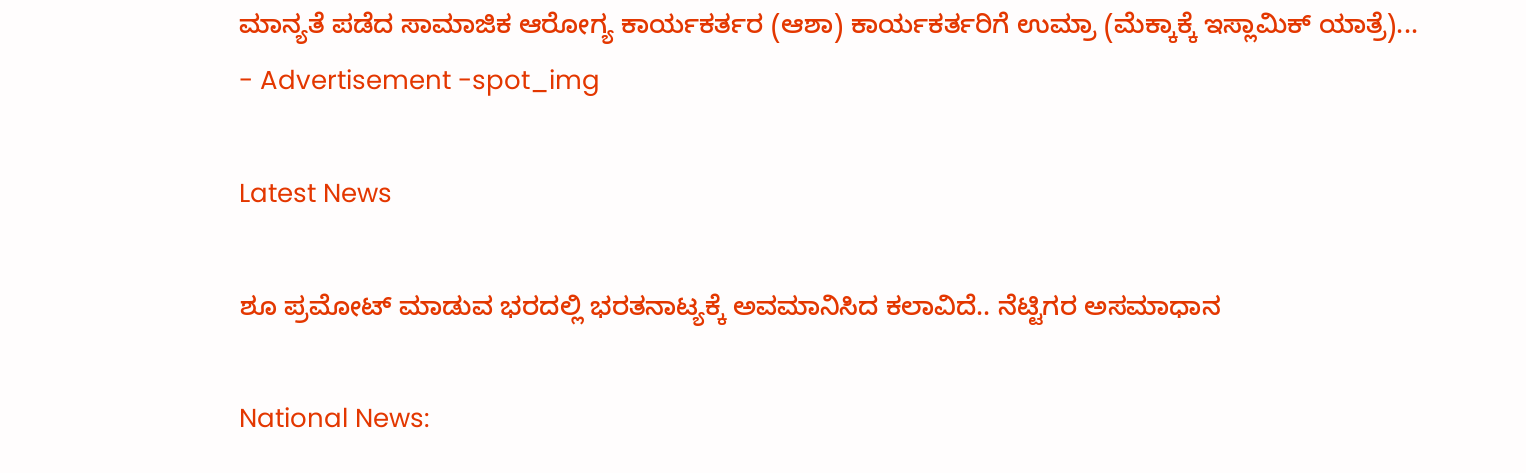ಮಾನ್ಯತೆ ಪಡೆದ ಸಾಮಾಜಿಕ ಆರೋಗ್ಯ ಕಾರ್ಯಕರ್ತರ (ಆಶಾ) ಕಾರ್ಯಕರ್ತರಿಗೆ ಉಮ್ರಾ (ಮೆಕ್ಕಾಕ್ಕೆ ಇಸ್ಲಾಮಿಕ್ ಯಾತ್ರೆ)...
- Advertisement -spot_img

Latest News

ಶೂ ಪ್ರಮೋಟ್ ಮಾಡುವ ಭರದಲ್ಲಿ ಭರತನಾಟ್ಯಕ್ಕೆ ಅವಮಾನಿಸಿದ ಕಲಾವಿದೆ.. ನೆಟ್ಟಿಗರ ಅಸಮಾಧಾನ

National News: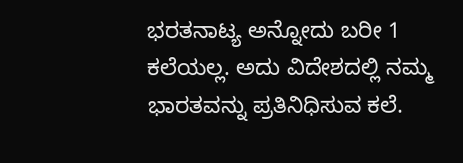ಭರತನಾಟ್ಯ ಅನ್ನೋದು ಬರೀ 1 ಕಲೆಯಲ್ಲ. ಅದು ವಿದೇಶದಲ್ಲಿ ನಮ್ಮ ಭಾರತವನ್ನು ಪ್ರತಿನಿಧಿಸುವ ಕಲೆ.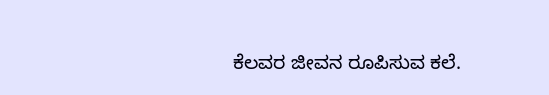ಕೆಲವರ ಜೀವನ ರೂಪಿಸುವ ಕಲೆ.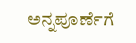ಅನ್ನಪೂರ್ಣೆಗೆ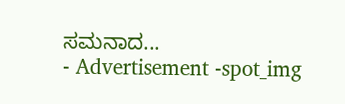ಸಮನಾದ...
- Advertisement -spot_img